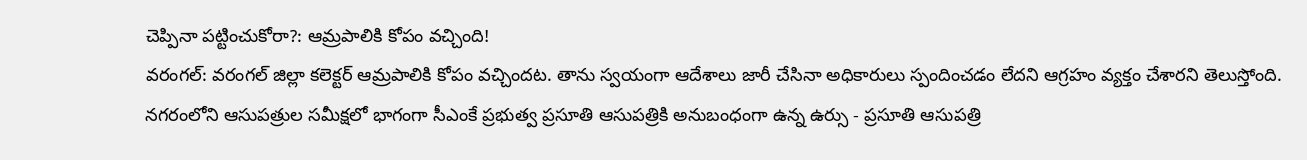చెప్పినా పట్టించుకోరా?: ఆమ్రపాలికి కోపం వచ్చింది!
వరంగల్: వరంగల్ జిల్లా కలెక్టర్ ఆమ్రపాలికి కోపం వచ్చిందట. తాను స్వయంగా ఆదేశాలు జారీ చేసినా అధికారులు స్పందించడం లేదని ఆగ్రహం వ్యక్తం చేశారని తెలుస్తోంది.
నగరంలోని ఆసుపత్రుల సమీక్షలో భాగంగా సీఎంకే ప్రభుత్వ ప్రసూతి ఆసుపత్రికి అనుబంధంగా ఉన్న ఉర్సు - ప్రసూతి ఆసుపత్రి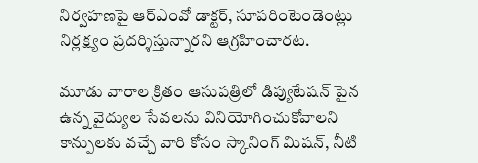నిర్వహణపై ఆర్ఎంవో డాక్టర్, సూపరింటెండెంట్లు నిర్లక్ష్యం ప్రదర్శిస్తున్నారని ఆగ్రహించారట.

మూడు వారాల క్రితం ఆసుపత్రిలో డిప్యుటేషన్ పైన ఉన్న వైద్యుల సేవలను వినియోగించుకోవాలని కాన్పులకు వచ్చే వారి కోసం స్కానింగ్ మిషన్, నీటి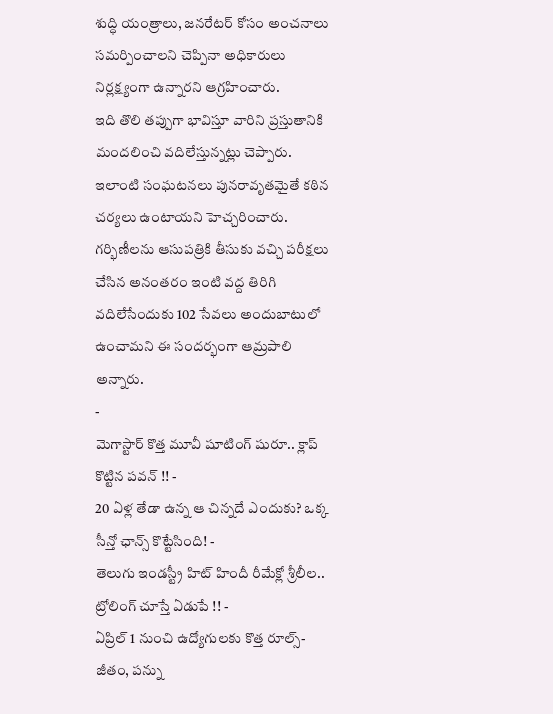శుద్ధి యంత్రాలు, జనరేటర్ కోసం అంచనాలు సమర్పించాలని చెప్పినా అధికారులు నిర్లక్ష్యంగా ఉన్నారని ఆగ్రహించారు.
ఇది తొలి తప్పుగా భావిస్తూ వారిని ప్రస్తుతానికి మందలించి వదిలేస్తున్నట్లు చెప్పారు. ఇలాంటి సంఘటనలు పునరావృతమైతే కఠిన చర్యలు ఉంటాయని హెచ్చరించారు.
గర్భిణీలను ఆసుపత్రికి తీసుకు వచ్చి పరీక్షలు చేసిన అనంతరం ఇంటి వద్ద తిరిగి వదిలేసేందుకు 102 సేవలు అందుబాటులో ఉంచామని ఈ సందర్భంగా ఆమ్రపాలి అన్నారు.
-
మెగాస్టార్ కొత్త మూవీ షూటింగ్ షురూ.. క్లాప్ కొట్టిన పవన్ !! -
20 ఏళ్ల తేడా ఉన్న ఆ చిన్నదే ఎందుకు? ఒక్క సీన్తో ఛాన్స్ కొట్టేసింది! -
తెలుగు ఇండస్ట్రీ హిట్ హిందీ రీమేక్లో శ్రీలీల.. ట్రోలింగ్ చూస్తే ఏడుపే !! -
ఏప్రిల్ 1 నుంచి ఉద్యోగులకు కొత్త రూల్స్- జీతం, పన్ను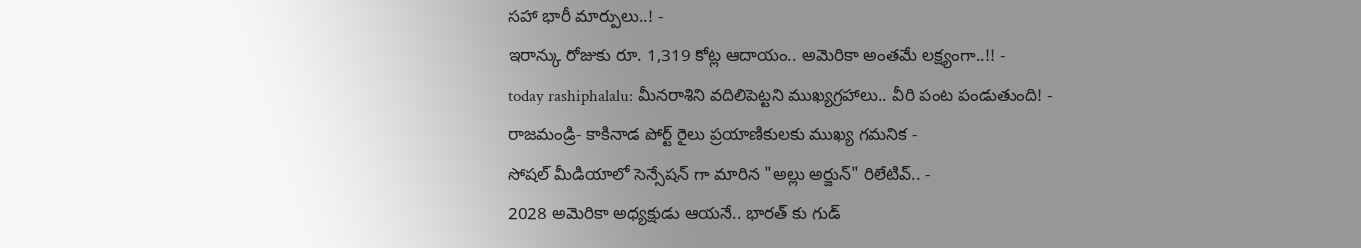సహా భారీ మార్పులు..! -
ఇరాన్కు రోజుకు రూ. 1,319 కోట్ల ఆదాయం.. అమెరికా అంతమే లక్ష్యంగా..!! -
today rashiphalalu: మీనరాశిని వదిలిపెట్టని ముఖ్యగ్రహాలు.. వీరి పంట పండుతుంది! -
రాజమండ్రి- కాకినాడ పోర్ట్ రైలు ప్రయాణికులకు ముఖ్య గమనిక -
సోషల్ మీడియాలో సెన్సేషన్ గా మారిన "అల్లు అర్జున్" రిలేటివ్.. -
2028 అమెరికా అధ్యక్షుడు ఆయనే.. భారత్ కు గుడ్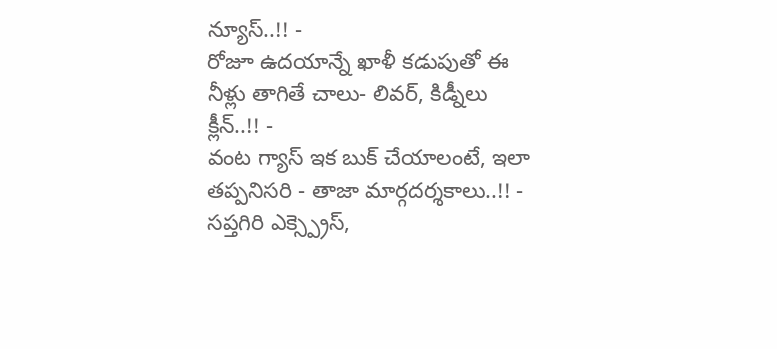న్యూస్..!! -
రోజూ ఉదయాన్నే ఖాళీ కడుపుతో ఈ నీళ్లు తాగితే చాలు- లివర్, కిడ్నీలు క్లీన్..!! -
వంట గ్యాస్ ఇక బుక్ చేయాలంటే, ఇలా తప్పనిసరి - తాజా మార్గదర్శకాలు..!! -
సప్తగిరి ఎక్స్ప్రెస్,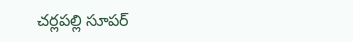చర్లపల్లి సూపర్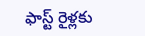ఫాస్ట్ రైళ్లకు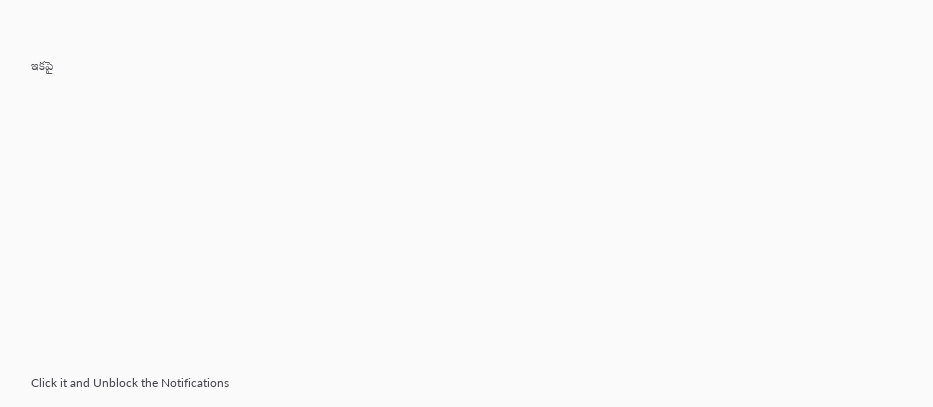ఇకపై












Click it and Unblock the Notifications